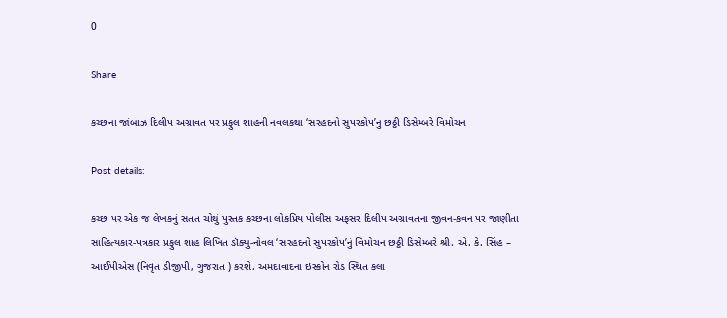0

Share

કચ્છના જાંબાઝ દિલીપ અગ્રાવત પર પ્રફુલ શાહની નવલકથા ‘સરહદનો સુપરકોપ’નુ છઠ્ઠી ડિસેમ્બરે વિમોચન

Post details:

કચ્છ પર એક જ લેખકનું સતત ચોથું પુસ્તક કચ્છના લોકપ્રિય પોલીસ અફસર દિલીપ અગ્રાવતના જીવન-કવન પર જાણીતા સાહિત્યકાર-પત્રકાર પ્રફુલ શાહ લિખિત ડૉક્યુ-નોવલ ‘સરહદનો સુપરકોપ’નું વિમોચન છઠ્ઠી ડિસેમ્બરે શ્રી. એ. કે. સિંહ – આઈપીએસ (નિવૃત ડીજીપી, ગુજરાત ) કરશે. અમદાવાદના ઇસ્કોન રોડ સ્થિત કલા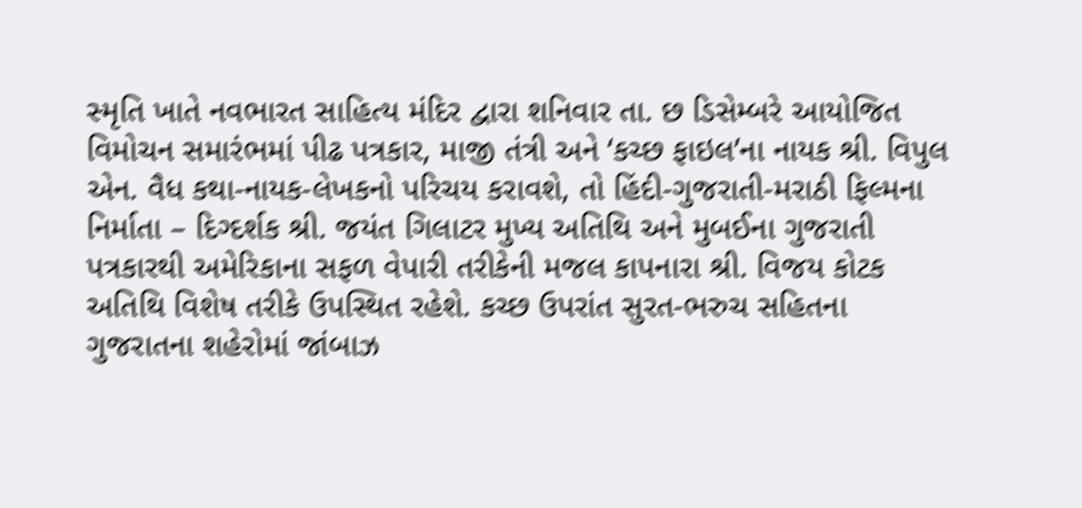સ્મૃતિ ખાતે નવભારત સાહિત્ય મંદિર દ્વારા શનિવાર તા. છ ડિસેમ્બરે આયોજિત વિમોચન સમારંભમાં પીઢ પત્રકાર, માજી તંત્રી અને ‘કચ્છ ફાઇલ’ના નાયક શ્રી. વિપુલ એન. વૈધ કથા-નાયક-લેખકનો પરિચય કરાવશે, તો હિંદી-ગુજરાતી-મરાઠી ફિલ્મના નિર્માતા – દિગ્દર્શક શ્રી. જયંત ગિલાટર મુખ્ય અતિથિ અને મુબઈના ગુજરાતી પત્રકારથી અમેરિકાના સફળ વેપારી તરીકેની મજલ કાપનારા શ્રી. વિજય કોટક અતિથિ વિશેષ તરીકે ઉપસ્થિત રહેશે. કચ્છ ઉપરાંત સુરત-ભરુચ સહિતના ગુજરાતના શહેરોમાં જાંબાઝ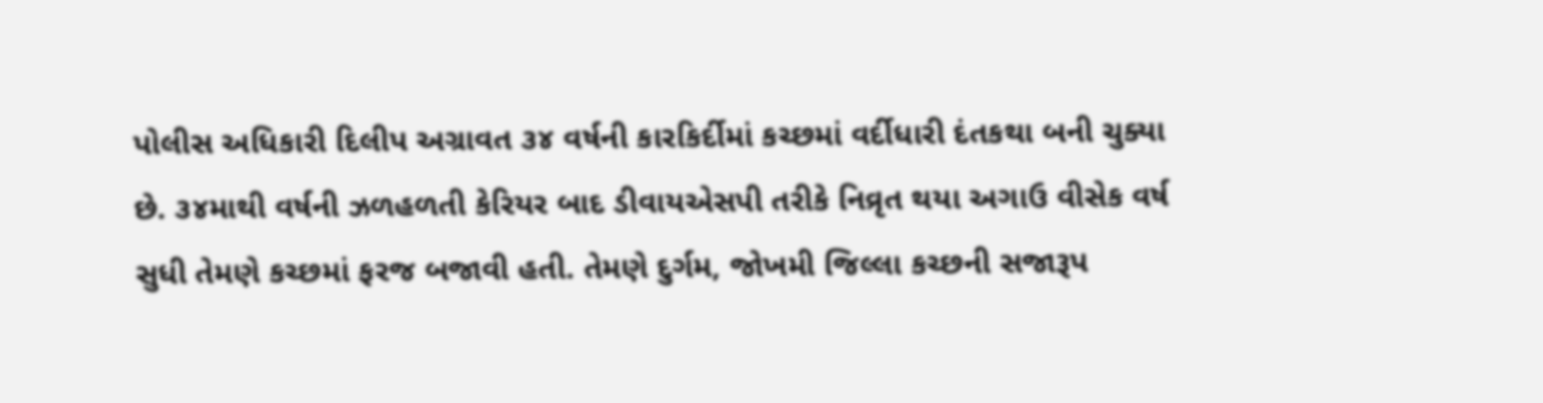પોલીસ અધિકારી દિલીપ અગ્રાવત ૩૪ વર્ષની કારકિર્દીમાં કચ્છમાં વર્દીધારી દંતકથા બની ચુક્યા છે. ૩૪માથી વર્ષની ઝળહળતી કેરિયર બાદ ડીવાયએસપી તરીકે નિવ્રૃત થયા અગાઉ વીસેક વર્ષ સુધી તેમણે કચ્છમાં ફરજ બજાવી હતી. તેમણે દુર્ગમ, જોખમી જિલ્લા કચ્છની સજારૂપ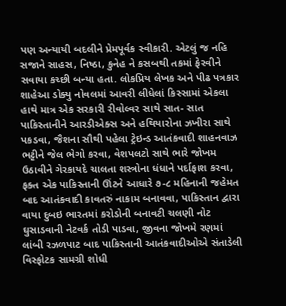પણ અન્યાયી બદલીને પ્રેમપૂર્વક સ્વીકારી. એટલું જ નહિ સજાને સાહસ, નિષ્ઠા, કુનેહ ને કસબથી તકમાં ફેરવીને સવાયા કચ્છી બન્યા હતા. લોકપ્રિય લેખક અને પીઢ પત્રકાર શાહેઆ ડોક્યુ નોવલમાં આવરી લીધેલાં કિસ્સામાં એકલા હાથે માત્ર એક સરકારી રીવોલ્વર સાથે સાત- સાત પાકિસ્તાનીને આરડીએક્સ અને હથિયારોના ઝખીરા સાથે પકડવા, જૈશના સૌથી પહેલા ટ્રેઇન્ડ આતંકવાદી શાહનવાઝ ભટ્ટીને જેલ ભેગો કરવા, વેશપલટો સાથે ભારે જોખમ ઉઠાવીને ગેરકાયદે ચાલતા શસ્ત્રોના ધંધાને પર્દાફાશ કરવા, ફક્ત એક પાકિસ્તાની ઊંટને આધારે ૭-૮ મહિનાની જહેમત બાદ આતંકવાદી કાવતરું નાકામ બનાવવા, પાકિસ્તાન દ્વારા વાયા દુબઇ ભારતમાં કરોડોની બનાવટી ચલણી નોટ ઘુસાડવાની નેટવર્ક તોડી પાડવા, જીવના જોખમે રણમાં લાંબી રઝળપાટ બાદ પાકિસ્તાની આતંકવાદીઓએ સંતાડેલી વિસ્ફોટક સામગ્રી શોધી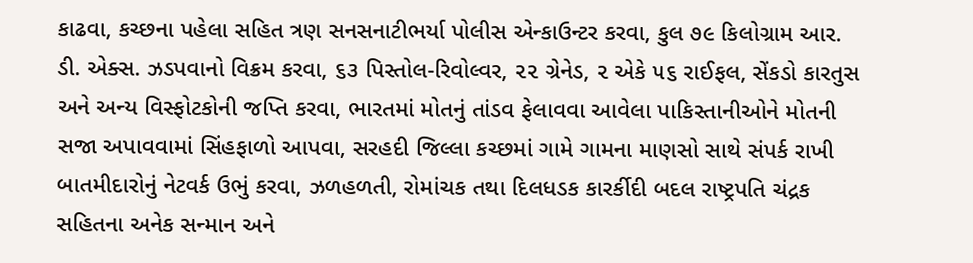કાઢવા, કચ્છના પહેલા સહિત ત્રણ સનસનાટીભર્યા પોલીસ એન્કાઉન્ટર કરવા, કુલ ૭૯ કિલોગ્રામ આર. ડી. એક્સ. ઝડપવાનો વિક્રમ કરવા, ૬૩ પિસ્તોલ-રિવોલ્વર, ૨૨ ગ્રેનેડ, ૨ એકે ૫૬ રાઈફલ, સેંકડો કારતુસ અને અન્ય વિસ્ફોટકોની જપ્તિ કરવા, ભારતમાં મોતનું તાંડવ ફેલાવવા આવેલા પાકિસ્તાનીઓને મોતની સજા અપાવવામાં સિંહફાળો આપવા, સરહદી જિલ્લા કચ્છમાં ગામે ગામના માણસો સાથે સંપર્ક રાખી બાતમીદારોનું નેટવર્ક ઉભું કરવા, ઝળહળતી, રોમાંચક તથા દિલધડક કારર્કીદી બદલ રાષ્ટ્રપતિ ચંદ્રક સહિતના અનેક સન્માન અને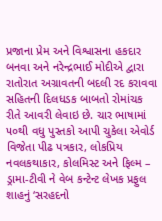પ્રજાના પ્રેમ અને વિશ્વાસના હકદાર બનવા અને નરેન્દ્રભાઈ મોદીએ દ્વારા રાતોરાત અગ્રાવતની બદલી રદ કરાવવા સહિતની દિલધડક બાબતો રોમાંચક રીતે આવરી લેવાઇ છે. ચાર ભાષામાં ૫૦થી વધુ પુસ્તકો આપી ચુકેલા એવોર્ડ વિજેતા પીઢ પત્રકાર, લોકપ્રિય નવલકથાકાર, કોલમિસ્ટ અને ફિલ્મ – ડ્રામા-ટીવી ને વેબ કન્ટેન્ટ લેખક પ્રફુલ શાહનું ‘સરહદનો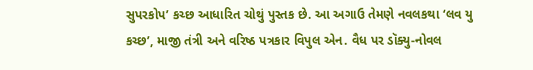સુપરકોપ’ કચ્છ આધારિત ચોથું પુસ્તક છે. આ અગાઉ તેમણે નવલકથા ‘લવ યુ કચ્છ’, માજી તંત્રી અને વરિષ્ઠ પત્રકાર વિપુલ એન. વૈધ પર ડૉક્યુ-નોવલ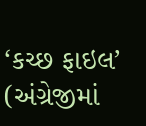‘કચ્છ ફાઇલ’ (અંગ્રેજીમાં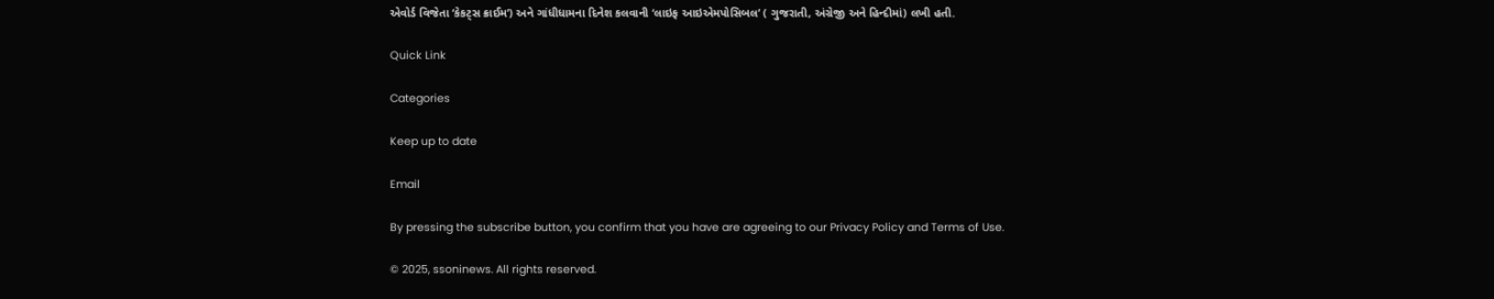એવોર્ડ વિજેતા ‘કેકટ્સ ક્રાઈમ’) અને ગાંધીધામના દિનેશ કલવાની ‘લાઇફ આઇએમપોસિબલ’ ( ગુજરાતી, અંગ્રેજી અને હિન્દીમાં) લખી હતી.

Quick Link

Categories

Keep up to date

Email

By pressing the subscribe button, you confirm that you have are agreeing to our Privacy Policy and Terms of Use.

© 2025, ssoninews. All rights reserved.